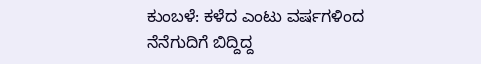ಕುಂಬಳೆ: ಕಳೆದ ಎಂಟು ವರ್ಷಗಳಿಂದ ನೆನೆಗುದಿಗೆ ಬಿದ್ದಿದ್ದ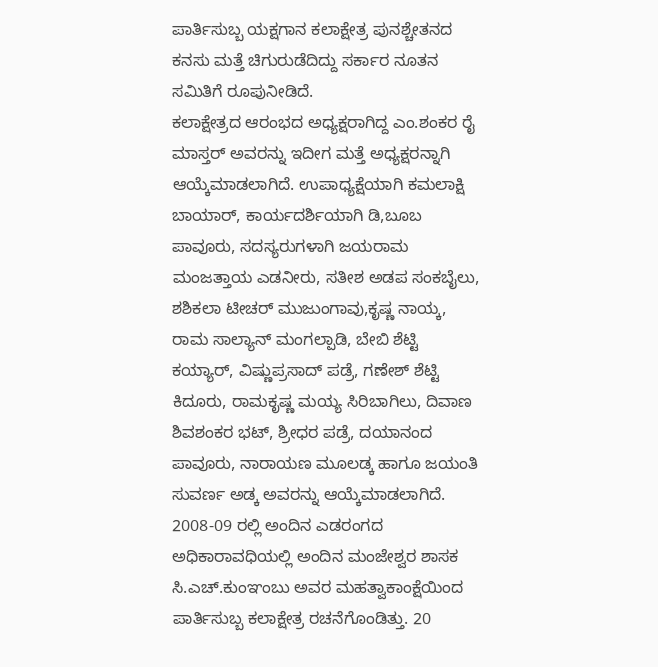ಪಾರ್ತಿಸುಬ್ಬ ಯಕ್ಷಗಾನ ಕಲಾಕ್ಷೇತ್ರ ಪುನಶ್ಚೇತನದ ಕನಸು ಮತ್ತೆ ಚಿಗುರುಡೆದಿದ್ದು ಸರ್ಕಾರ ನೂತನ ಸಮಿತಿಗೆ ರೂಪುನೀಡಿದೆ.
ಕಲಾಕ್ಷೇತ್ರದ ಆರಂಭದ ಅಧ್ಯಕ್ಷರಾಗಿದ್ದ ಎಂ.ಶಂಕರ ರೈ ಮಾಸ್ತರ್ ಅವರನ್ನು ಇದೀಗ ಮತ್ತೆ ಅಧ್ಯಕ್ಷರನ್ನಾಗಿ ಆಯ್ಕೆಮಾಡಲಾಗಿದೆ. ಉಪಾಧ್ಯಕ್ಷೆಯಾಗಿ ಕಮಲಾಕ್ಷಿ ಬಾಯಾರ್, ಕಾರ್ಯದರ್ಶಿಯಾಗಿ ಡಿ,ಬೂಬ ಪಾವೂರು, ಸದಸ್ಯರುಗಳಾಗಿ ಜಯರಾಮ ಮಂಜತ್ತಾಯ ಎಡನೀರು, ಸತೀಶ ಅಡಪ ಸಂಕಬೈಲು, ಶಶಿಕಲಾ ಟೀಚರ್ ಮುಜುಂಗಾವು,ಕೃಷ್ಣ ನಾಯ್ಕ, ರಾಮ ಸಾಲ್ಯಾನ್ ಮಂಗಲ್ಪಾಡಿ, ಬೇಬಿ ಶೆಟ್ಟಿ ಕಯ್ಯಾರ್, ವಿಷ್ಣುಪ್ರಸಾದ್ ಪಡ್ರೆ, ಗಣೇಶ್ ಶೆಟ್ಟಿ ಕಿದೂರು, ರಾಮಕೃಷ್ಣ ಮಯ್ಯ ಸಿರಿಬಾಗಿಲು, ದಿವಾಣ ಶಿವಶಂಕರ ಭಟ್, ಶ್ರೀಧರ ಪಡ್ರೆ, ದಯಾನಂದ ಪಾವೂರು, ನಾರಾಯಣ ಮೂಲಡ್ಕ ಹಾಗೂ ಜಯಂತಿ ಸುವರ್ಣ ಅಡ್ಕ ಅವರನ್ನು ಆಯ್ಕೆಮಾಡಲಾಗಿದೆ.
2008-09 ರಲ್ಲಿ ಅಂದಿನ ಎಡರಂಗದ ಅಧಿಕಾರಾವಧಿಯಲ್ಲಿ ಅಂದಿನ ಮಂಜೇಶ್ವರ ಶಾಸಕ ಸಿ.ಎಚ್.ಕುಂಞಂಬು ಅವರ ಮಹತ್ವಾಕಾಂಕ್ಷೆಯಿಂದ ಪಾರ್ತಿಸುಬ್ಬ ಕಲಾಕ್ಷೇತ್ರ ರಚನೆಗೊಂಡಿತ್ತು. 20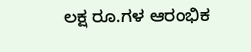ಲಕ್ಷ ರೂ.ಗಳ ಆರಂಭಿಕ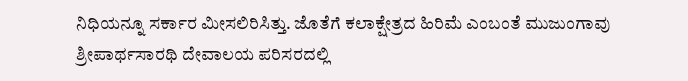ನಿಧಿಯನ್ನೂ ಸರ್ಕಾರ ಮೀಸಲಿರಿಸಿತ್ತು. ಜೊತೆಗೆ ಕಲಾಕ್ಷೇತ್ರದ ಹಿರಿಮೆ ಎಂಬಂತೆ ಮುಜುಂಗಾವು ಶ್ರೀಪಾರ್ಥಸಾರಥಿ ದೇವಾಲಯ ಪರಿಸರದಲ್ಲಿ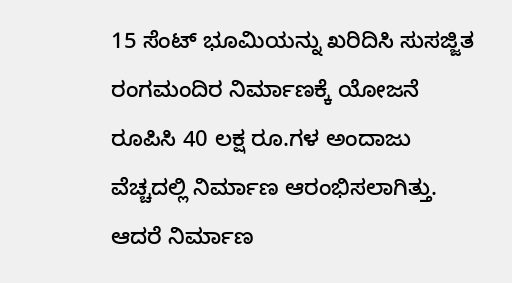15 ಸೆಂಟ್ ಭೂಮಿಯನ್ನು ಖರಿದಿಸಿ ಸುಸಜ್ಜಿತ ರಂಗಮಂದಿರ ನಿರ್ಮಾಣಕ್ಕೆ ಯೋಜನೆ ರೂಪಿಸಿ 40 ಲಕ್ಷ ರೂ.ಗಳ ಅಂದಾಜು ವೆಚ್ಚದಲ್ಲಿ ನಿರ್ಮಾಣ ಆರಂಭಿಸಲಾಗಿತ್ತು. ಆದರೆ ನಿರ್ಮಾಣ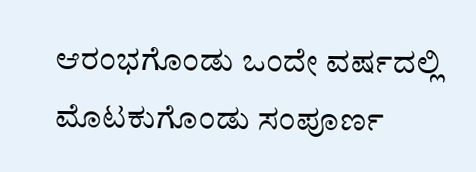ಆರಂಭಗೊಂಡು ಒಂದೇ ವರ್ಷದಲ್ಲಿ ಮೊಟಕುಗೊಂಡು ಸಂಪೂರ್ಣ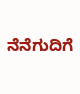ನೆನೆಗುದಿಗೆ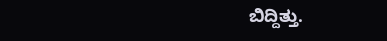ಬಿದ್ದಿತ್ತು.